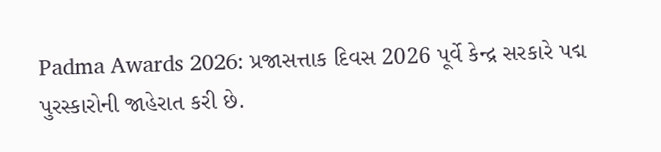Padma Awards 2026: પ્રજાસત્તાક દિવસ 2026 પૂર્વે કેન્દ્ર સરકારે પદ્મ પુરસ્કારોની જાહેરાત કરી છે.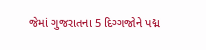જેમાં ગુજરાતના 5 દિગ્ગજોને પદ્મ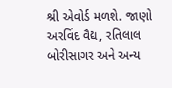શ્રી એવોર્ડ મળશે. જાણો અરવિંદ વૈદ્ય, રતિલાલ બોરીસાગર અને અન્ય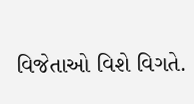વિજેતાઓ વિશે વિગતે.